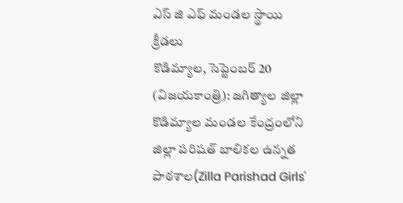ఎస్ జి ఎఫ్ మండల స్థాయి క్రీడలు
కొడిమ్యాల, సెప్టెంబర్ 20 (విజయకాంత్రి): జగిత్యాల జిల్లా కొడిమ్యాల మండల కేంద్రంలోని జిల్లా పరిషత్ బాలికల ఉన్నత పాఠశాల(Zilla Parishad Girls'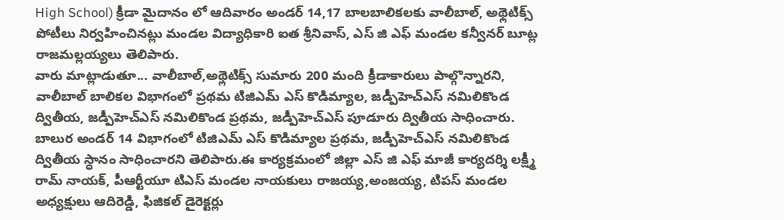High School) క్రీడా మైదానం లో ఆదివారం అండర్ 14,17 బాలబాలికలకు వాలీబాల్, అథ్లెటిక్స్ పోటీలు నిర్వహించినట్లు మండల విద్యాధికారి ఐత శ్రీనివాస్, ఎస్ జి ఎఫ్ మండల కన్వీనర్ బూట్ల రాజమల్లయ్యలు తెలిపారు.
వారు మాట్లాడుతూ... వాలీబాల్,అథ్లెటిక్స్ సుమారు 200 మంది క్రీడాకారులు పాల్గొన్నారని, వాలీబాల్ బాలికల విభాగంలో ప్రథమ టిజిఎమ్ ఎస్ కొడిమ్యాల, జడ్పీహెచ్ఎస్ నమిలికొండ ద్వితీయ, జడ్పీహెచ్ఎస్ నమిలికొండ ప్రథమ, జడ్పీహెచ్ఎస్ పూడూరు ద్వితీయ సాధించారు. బాలుర అండర్ 14 విభాగంలో టిజిఎమ్ ఎస్ కొడిమ్యాల ప్రథమ, జడ్పీహెచ్ఎస్ నమిలికొండ ద్వితీయ స్ధానం సాధించారని తెలిపారు.ఈ కార్యక్రమంలో జిల్లా ఎస్ జి ఎఫ్ మాజీ కార్యదర్శి లక్ష్మీ రామ్ నాయక్, పీఆర్టీయూ టిఎస్ మండల నాయకులు రాజయ్య,అంజయ్య, టిపస్ మండల అధ్యక్షులు ఆదిరెడ్డి, ఫిజికల్ డైరెక్టర్లు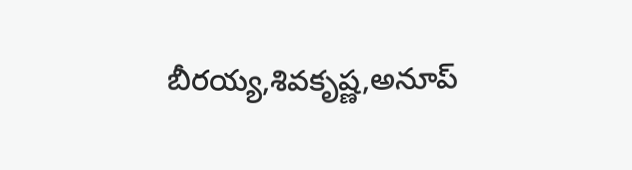బీరయ్య,శివకృష్ణ,అనూప్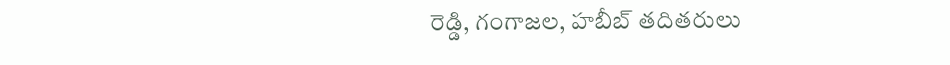రెడ్డి, గంగాజల, హబీబ్ తదితరులు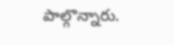పాల్గొన్నారు.